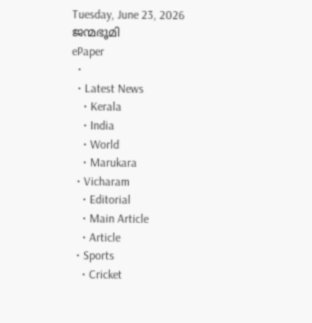Tuesday, June 23, 2026
ജന്മഭൂമി
ePaper
  •
  • Latest News
    • Kerala
    • India
    • World
    • Marukara
  • Vicharam
    • Editorial
    • Main Article
    • Article
  • Sports
    • Cricket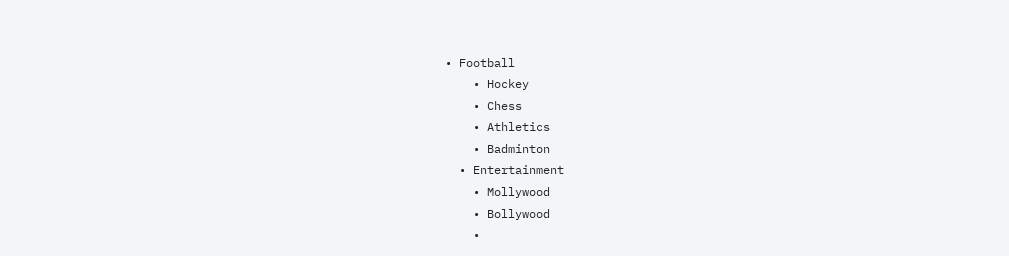• Football
    • Hockey
    • Chess
    • Athletics
    • Badminton
  • Entertainment
    • Mollywood
    • Bollywood
    •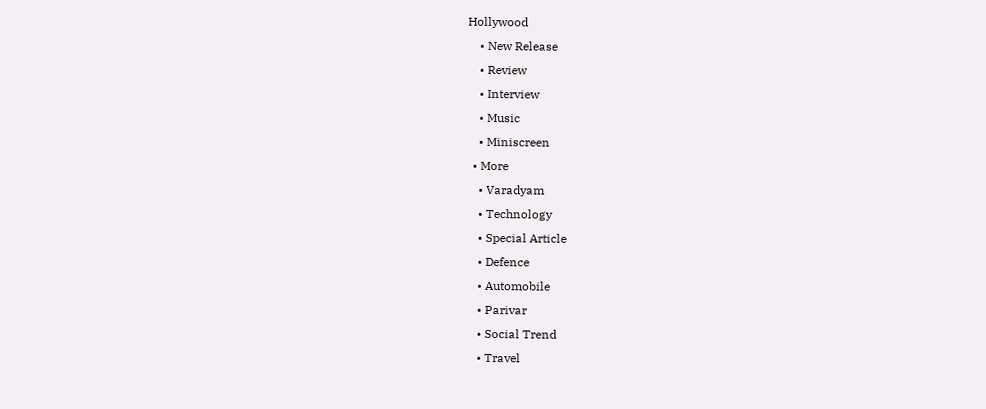Hollywood
    • New Release
    • Review
    • Interview
    • Music
    • Miniscreen
  • More
    • Varadyam
    • Technology
    • Special Article
    • Defence
    • Automobile
    • Parivar
    • Social Trend
    • Travel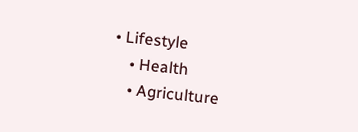• Lifestyle
    • Health
    • Agriculture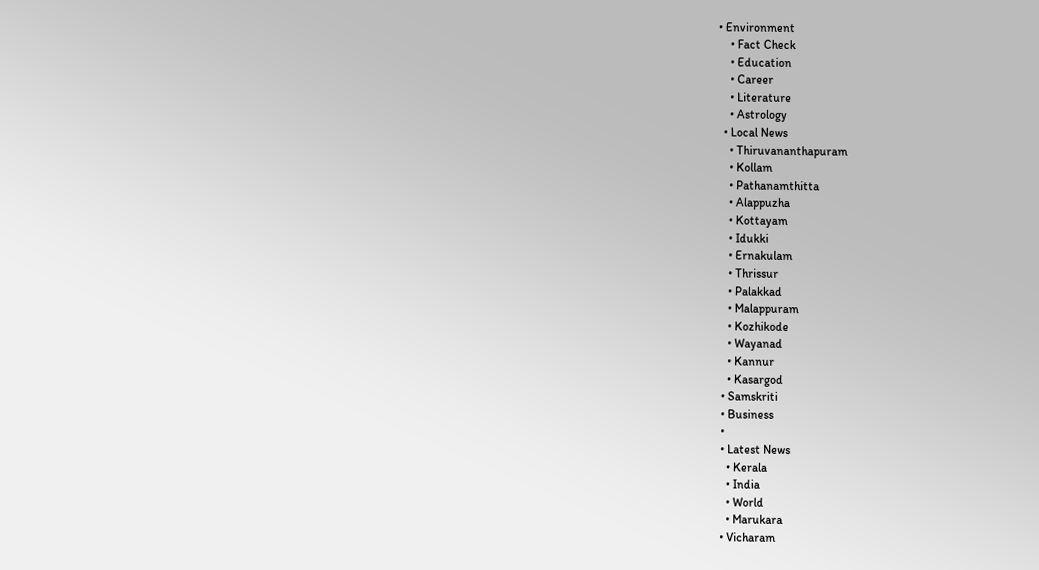• Environment
    • Fact Check
    • Education
    • Career
    • Literature
    • Astrology
  • Local News
    • Thiruvananthapuram
    • Kollam
    • Pathanamthitta
    • Alappuzha
    • Kottayam
    • Idukki
    • Ernakulam
    • Thrissur
    • Palakkad
    • Malappuram
    • Kozhikode
    • Wayanad
    • Kannur
    • Kasargod
  • Samskriti
  • Business
  •
  • Latest News
    • Kerala
    • India
    • World
    • Marukara
  • Vicharam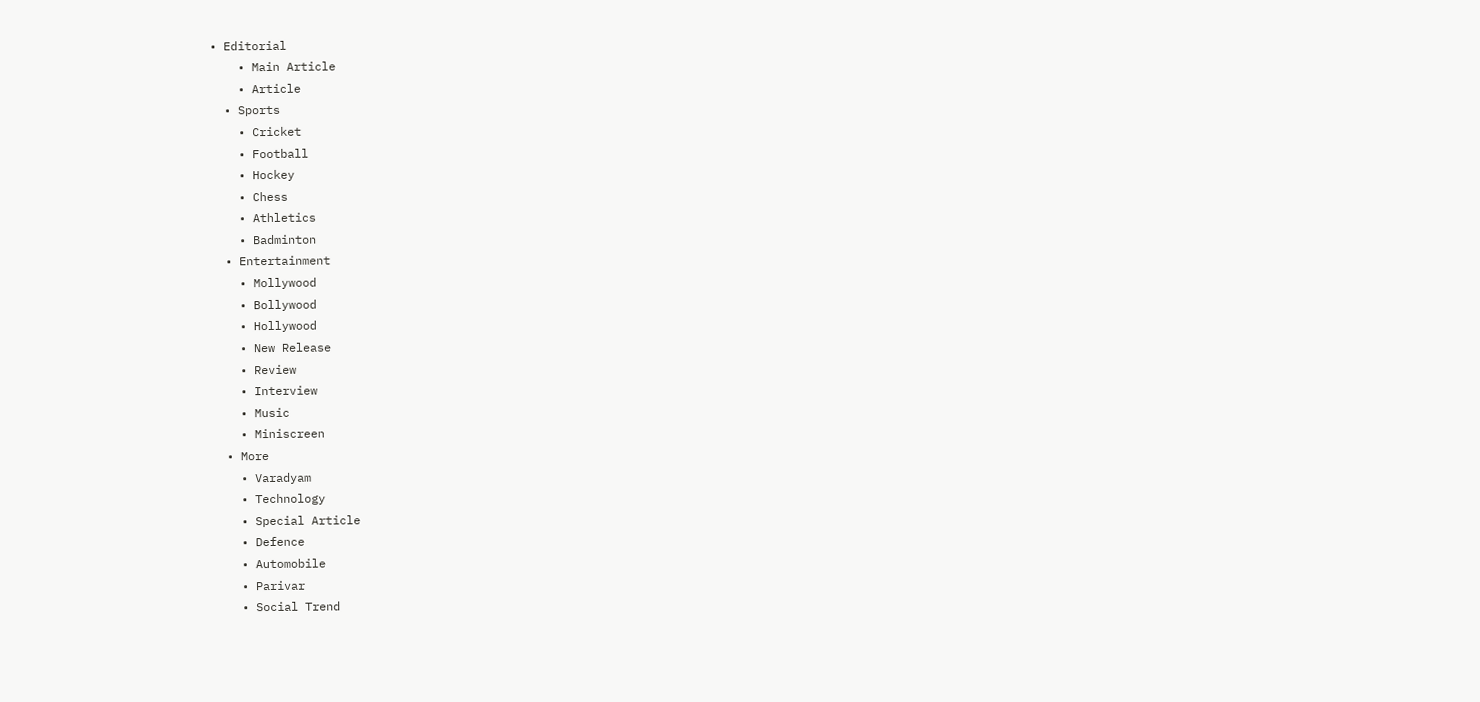• Editorial
    • Main Article
    • Article
  • Sports
    • Cricket
    • Football
    • Hockey
    • Chess
    • Athletics
    • Badminton
  • Entertainment
    • Mollywood
    • Bollywood
    • Hollywood
    • New Release
    • Review
    • Interview
    • Music
    • Miniscreen
  • More
    • Varadyam
    • Technology
    • Special Article
    • Defence
    • Automobile
    • Parivar
    • Social Trend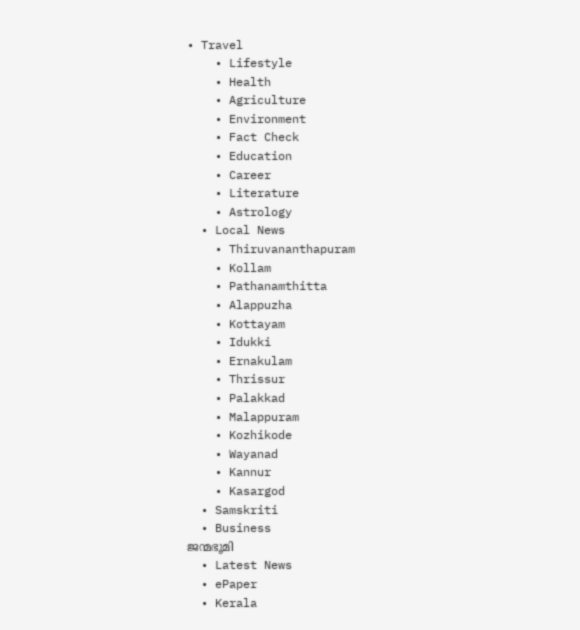• Travel
    • Lifestyle
    • Health
    • Agriculture
    • Environment
    • Fact Check
    • Education
    • Career
    • Literature
    • Astrology
  • Local News
    • Thiruvananthapuram
    • Kollam
    • Pathanamthitta
    • Alappuzha
    • Kottayam
    • Idukki
    • Ernakulam
    • Thrissur
    • Palakkad
    • Malappuram
    • Kozhikode
    • Wayanad
    • Kannur
    • Kasargod
  • Samskriti
  • Business
ജന്മഭൂമി
  • Latest News
  • ePaper
  • Kerala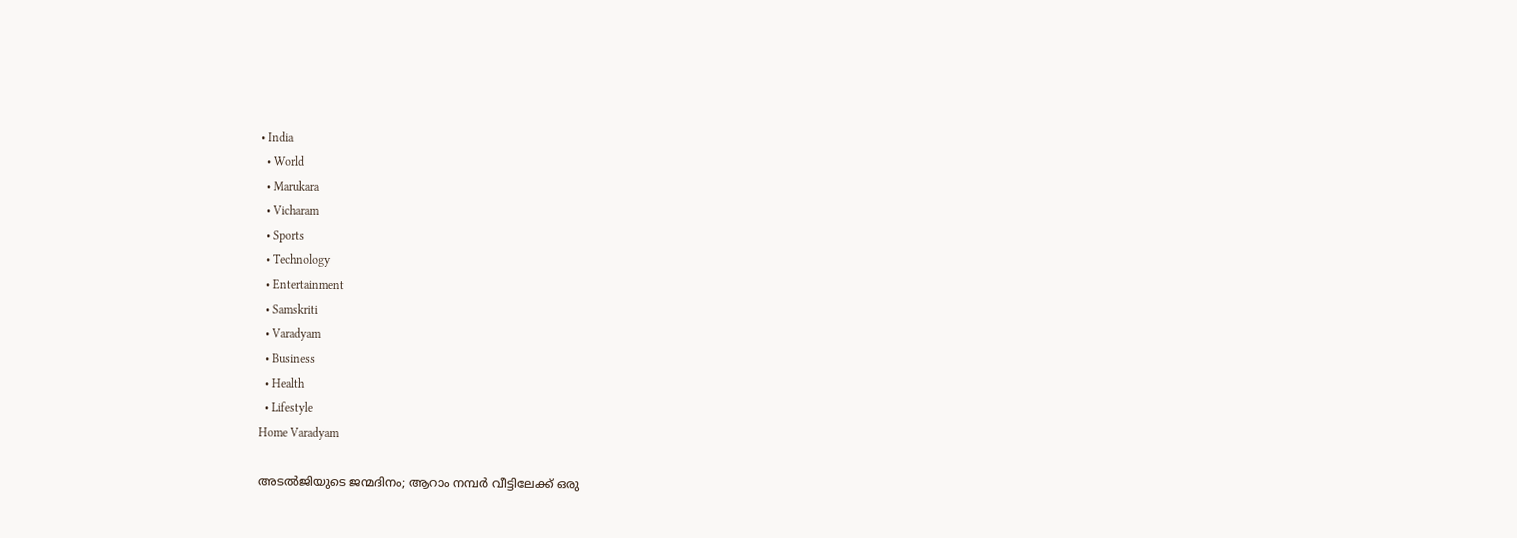• India
  • World
  • Marukara
  • Vicharam
  • Sports
  • Technology
  • Entertainment
  • Samskriti
  • Varadyam
  • Business
  • Health
  • Lifestyle
Home Varadyam

അടൽജിയുടെ ജന്മദിനം; ആറാം നമ്പർ വീട്ടിലേക്ക് ഒരു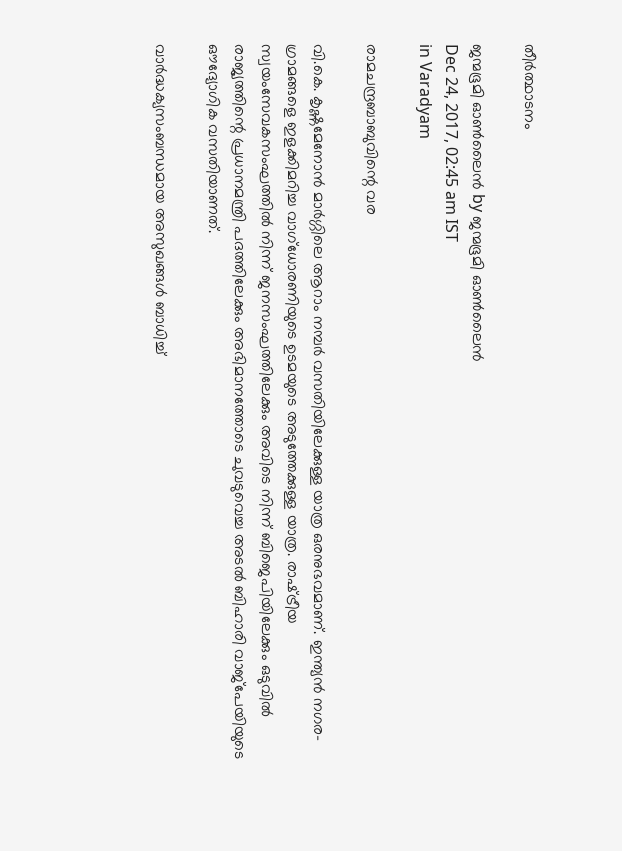തീർത്ഥാടനം

ജന്മഭൂമി ഓണ്‍ലൈന്‍ by ജന്മഭൂമി ഓണ്‍ലൈന്‍
Dec 24, 2017, 02:45 am IST
in Varadyam

രാമചന്ദ്രബാബുവിന്റെ വര

വി.കെ. കൃഷ്ണമേനോന്‍ മാര്‍ഗ്ഗിലെ ആറാം നമ്പര്‍ വസതിയിലേക്കുള്ള യാത്ര ഒരനുഭവമാണ്. ഇന്ത്യന്‍ നഗര-ഗ്രാമങ്ങളെ ഇളക്കിമറിച്ച വാഗ്‌ധോരണിയുടെ ഉടമയുടെ അടുത്തേക്കുള്ള യാത്ര. രാഷ്‌ട്രീയ സ്വയംസേവകസംഘത്തില്‍ നിന്ന് ജനസംഘത്തിലേക്കും അവിടെ നിന്ന് ബിജെപിയിലേക്കും ഒടുവില്‍ രാജ്യത്തിന്റെ പ്രധാനമന്ത്രി പദത്തിലേക്കും അഭിമാനത്തോടെ ചുവടുവെച്ച അടല്‍ ബിഹാരി വാജ്‌പേയിയുടെ ഔദ്യോഗിക വസതിയാണത്.

വാര്‍ദ്ധക്യസംബന്ധമായ അസുഖങ്ങള്‍ ബാധിച്ച്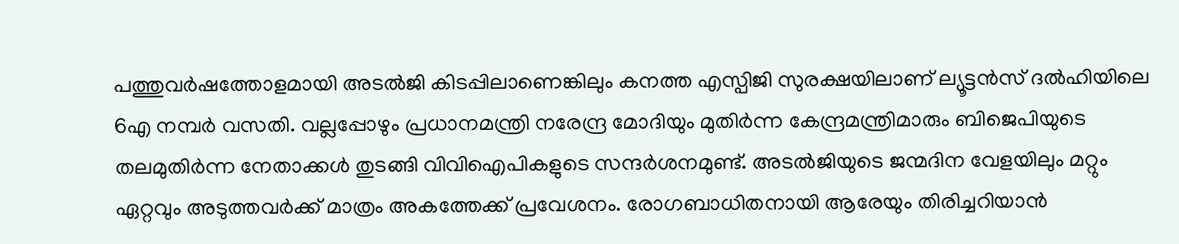പത്തുവര്‍ഷത്തോളമായി അടല്‍ജി കിടപ്പിലാണെങ്കിലും കനത്ത എസ്പിജി സുരക്ഷയിലാണ് ല്യൂട്ടന്‍സ് ദല്‍ഹിയിലെ 6എ നമ്പര്‍ വസതി. വല്ലപ്പോഴും പ്രധാനമന്ത്രി നരേന്ദ്ര മോദിയും മുതിര്‍ന്ന കേന്ദ്രമന്ത്രിമാരും ബിജെപിയുടെ തലമുതിര്‍ന്ന നേതാക്കള്‍ തുടങ്ങി വിവിഐപികളുടെ സന്ദര്‍ശനമുണ്ട്. അടല്‍ജിയുടെ ജന്മദിന വേളയിലും മറ്റും ഏറ്റവും അടുത്തവര്‍ക്ക് മാത്രം അകത്തേക്ക് പ്രവേശനം. രോഗബാധിതനായി ആരേയും തിരിച്ചറിയാന്‍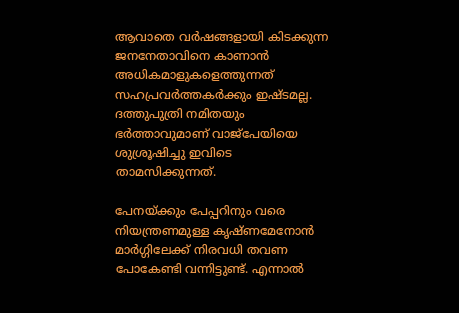ആവാതെ വര്‍ഷങ്ങളായി കിടക്കുന്ന ജനനേതാവിനെ കാണാന്‍ അധികമാളുകളെത്തുന്നത് സഹപ്രവര്‍ത്തകര്‍ക്കും ഇഷ്ടമല്ല. ദത്തുപുത്രി നമിതയും ഭര്‍ത്താവുമാണ് വാജ്‌പേയിയെ ശുശ്രൂഷിച്ചു ഇവിടെ താമസിക്കുന്നത്.

പേനയ്‌ക്കും പേപ്പറിനും വരെ നിയന്ത്രണമുള്ള കൃഷ്ണമേനോന്‍ മാര്‍ഗ്ഗിലേക്ക് നിരവധി തവണ പോകേണ്ടി വന്നിട്ടുണ്ട്. എന്നാല്‍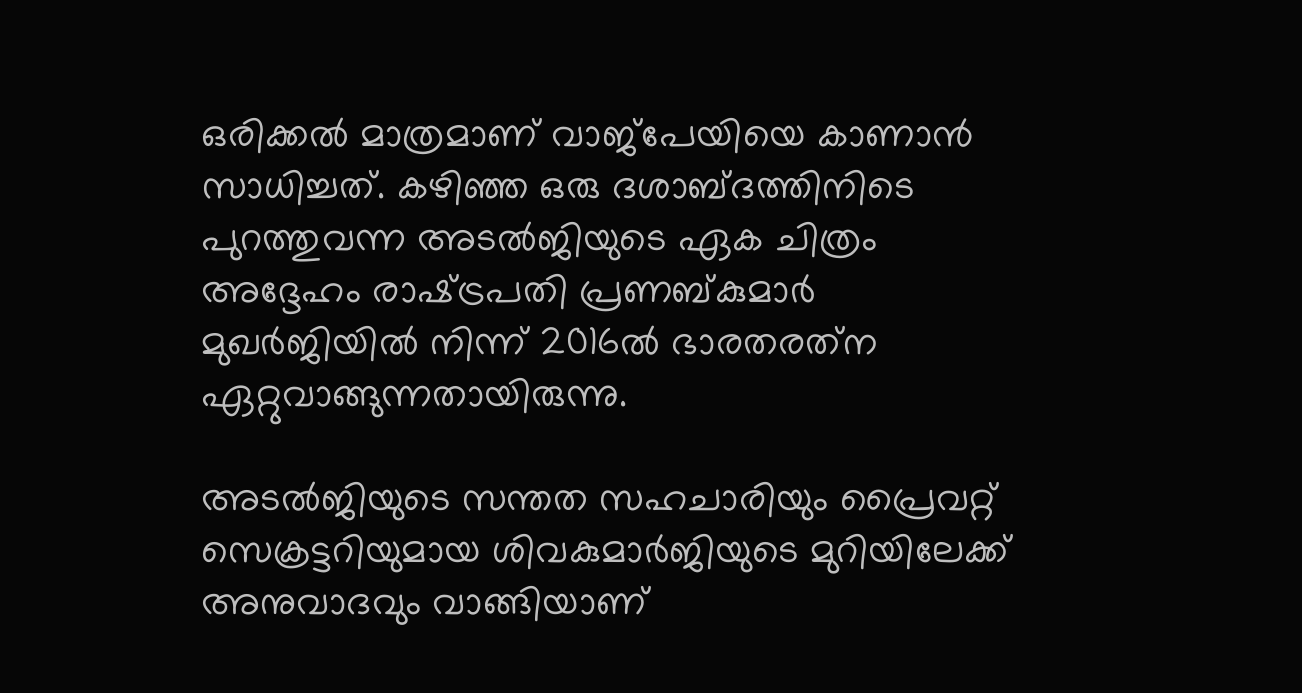ഒരിക്കല്‍ മാത്രമാണ് വാജ്‌പേയിയെ കാണാന്‍ സാധിച്ചത്. കഴിഞ്ഞ ഒരു ദശാബ്ദത്തിനിടെ പുറത്തുവന്ന അടല്‍ജിയുടെ ഏക ചിത്രം അദ്ദേഹം രാഷ്‌ട്രപതി പ്രണബ്കുമാര്‍ മുഖര്‍ജിയില്‍ നിന്ന് 2016ല്‍ ഭാരതരത്‌ന ഏറ്റുവാങ്ങുന്നതായിരുന്നു.

അടല്‍ജിയുടെ സന്തത സഹചാരിയും പ്രൈവറ്റ് സെക്രട്ടറിയുമായ ശിവകുമാര്‍ജിയുടെ മുറിയിലേക്ക് അനുവാദവും വാങ്ങിയാണ്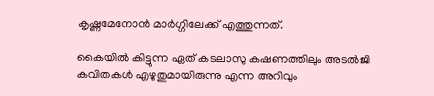കൃഷ്ണമേനോന്‍ മാര്‍ഗ്ഗിലേക്ക് എത്തുന്നത്.

കൈയില്‍ കിട്ടുന്ന ഏത് കടലാസു കഷണത്തിലും അടല്‍ജി കവിതകള്‍ എഴുതുമായിരുന്നു എന്ന അറിവും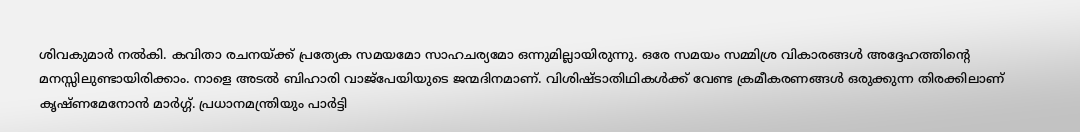ശിവകുമാര്‍ നല്‍കി. കവിതാ രചനയ്‌ക്ക് പ്രത്യേക സമയമോ സാഹചര്യമോ ഒന്നുമില്ലായിരുന്നു. ഒരേ സമയം സമ്മിശ്ര വികാരങ്ങള്‍ അദ്ദേഹത്തിന്റെ മനസ്സിലുണ്ടായിരിക്കാം. നാളെ അടല്‍ ബിഹാരി വാജ്‌പേയിയുടെ ജന്മദിനമാണ്. വിശിഷ്ടാതിഥികള്‍ക്ക് വേണ്ട ക്രമീകരണങ്ങള്‍ ഒരുക്കുന്ന തിരക്കിലാണ് കൃഷ്ണമേനോന്‍ മാര്‍ഗ്ഗ്. പ്രധാനമന്ത്രിയും പാര്‍ട്ടി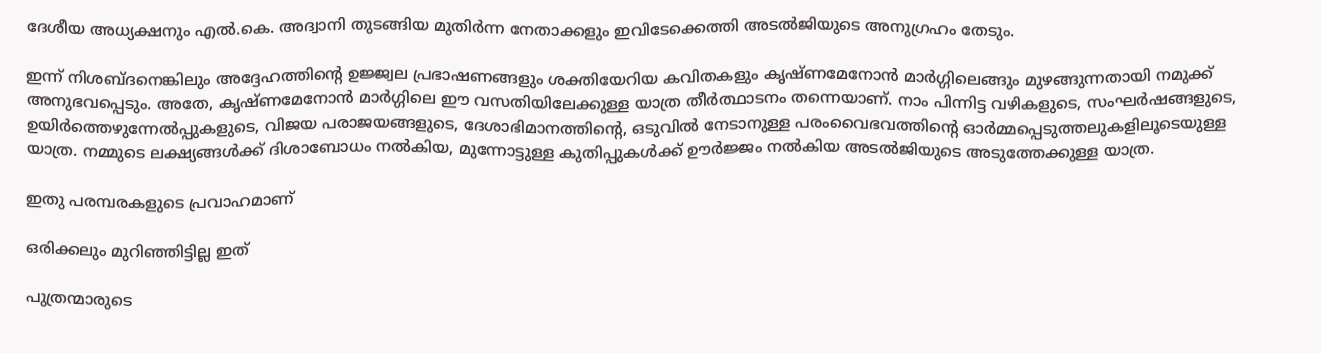ദേശീയ അധ്യക്ഷനും എല്‍.കെ. അദ്വാനി തുടങ്ങിയ മുതിര്‍ന്ന നേതാക്കളും ഇവിടേക്കെത്തി അടല്‍ജിയുടെ അനുഗ്രഹം തേടും.

ഇന്ന് നിശബ്ദനെങ്കിലും അദ്ദേഹത്തിന്റെ ഉജ്ജ്വല പ്രഭാഷണങ്ങളും ശക്തിയേറിയ കവിതകളും കൃഷ്ണമേനോന്‍ മാര്‍ഗ്ഗിലെങ്ങും മുഴങ്ങുന്നതായി നമുക്ക് അനുഭവപ്പെടും. അതേ, കൃഷ്ണമേനോന്‍ മാര്‍ഗ്ഗിലെ ഈ വസതിയിലേക്കുള്ള യാത്ര തീര്‍ത്ഥാടനം തന്നെയാണ്. നാം പിന്നിട്ട വഴികളുടെ, സംഘര്‍ഷങ്ങളുടെ, ഉയിര്‍ത്തെഴുന്നേല്‍പ്പുകളുടെ, വിജയ പരാജയങ്ങളുടെ, ദേശാഭിമാനത്തിന്റെ, ഒടുവില്‍ നേടാനുള്ള പരംവൈഭവത്തിന്റെ ഓര്‍മ്മപ്പെടുത്തലുകളിലൂടെയുള്ള യാത്ര. നമ്മുടെ ലക്ഷ്യങ്ങള്‍ക്ക് ദിശാബോധം നല്‍കിയ, മുന്നോട്ടുള്ള കുതിപ്പുകള്‍ക്ക് ഊര്‍ജ്ജം നല്‍കിയ അടല്‍ജിയുടെ അടുത്തേക്കുള്ള യാത്ര.

ഇതു പരമ്പരകളുടെ പ്രവാഹമാണ്

ഒരിക്കലും മുറിഞ്ഞിട്ടില്ല ഇത്

പുത്രന്മാരുടെ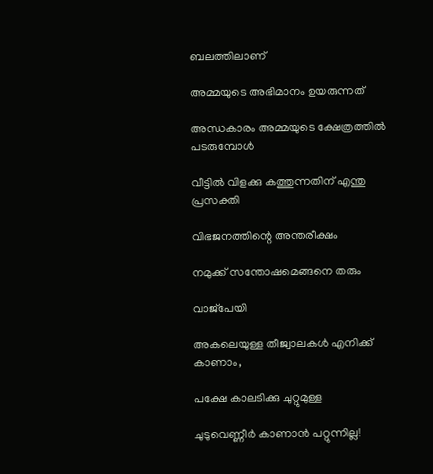ബലത്തിലാണ്

അമ്മയുടെ അഭിമാനം ഉയരുന്നത്

അന്ധകാരം അമ്മയുടെ ക്ഷേത്രത്തില്‍ പടരുമ്പോള്‍

വീട്ടില്‍ വിളക്കു കത്തുന്നതിന് എന്തു പ്രസക്തി

വിഭജനത്തിന്റെ അന്തരീക്ഷം

നമുക്ക് സന്തോഷമെങ്ങനെ തരും

വാജ്‌പേയി

അകലെയുള്ള തീജ്വാലകള്‍ എനിക്ക് കാണാം,

പക്ഷേ കാലടിക്കു ചുറ്റുമുള്ള

ചുടുവെണ്ണീര്‍ കാണാന്‍ പറ്റുന്നില്ല!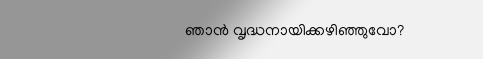ഞാന്‍ വൃദ്ധനായിക്കഴിഞ്ഞുവോ?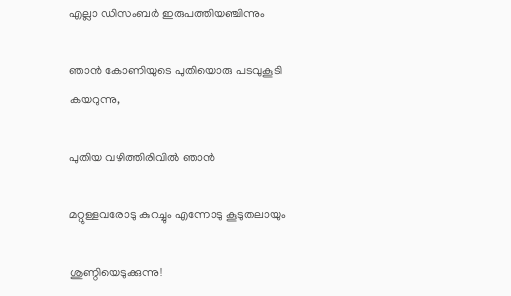എല്ലാ ഡിസംബര്‍ ഇരുപത്തിയഞ്ചിന്നും

ഞാന്‍ കോണിയുടെ പുതിയൊരു പടവുകൂടി കയറുന്നു,

പുതിയ വഴിത്തിരിവില്‍ ഞാന്‍

മറ്റുള്ളവരോടു കുറച്ചും എന്നോടു കൂടുതലായും

ശുണ്ഠിയെടുക്കുന്നു!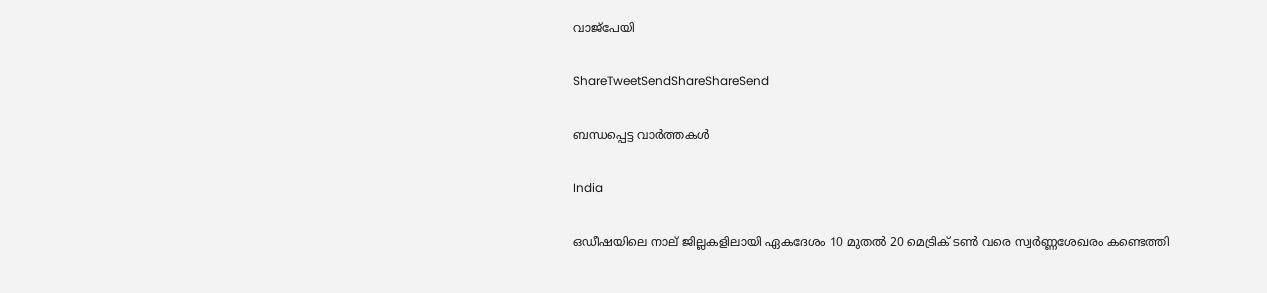വാജ്‌പേയി

ShareTweetSendShareShareSend

ബന്ധപ്പെട്ട വാര്‍ത്തകള്‍

India

ഒഡീഷയിലെ നാല് ജില്ലകളിലായി ഏകദേശം 10 മുതൽ 20 മെട്രിക് ടൺ വരെ സ്വർണ്ണശേഖരം കണ്ടെത്തി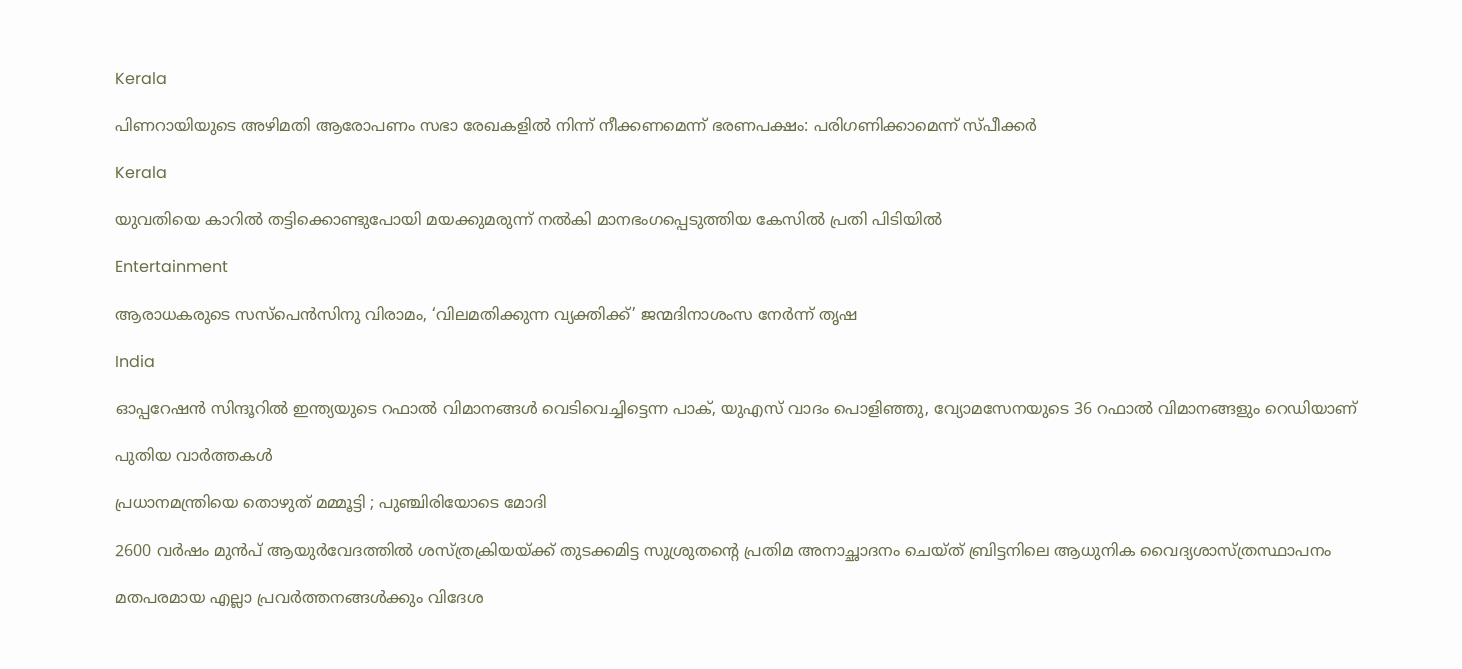Kerala

പിണറായിയുടെ അഴിമതി ആരോപണം സഭാ രേഖകളില്‍ നിന്ന് നീക്കണമെന്ന് ഭരണപക്ഷം: പരിഗണിക്കാമെന്ന് സ്പീക്കര്‍

Kerala

യുവതിയെ കാറില്‍ തട്ടിക്കൊണ്ടുപോയി മയക്കുമരുന്ന് നല്‍കി മാനഭംഗപ്പെടുത്തിയ കേസില്‍ പ്രതി പിടിയില്‍

Entertainment

ആരാധകരുടെ സസ്‌പെന്‍സിനു വിരാമം, ‘വിലമതിക്കുന്ന വ്യക്തിക്ക്’ ജന്മദിനാശംസ നേര്‍ന്ന് തൃഷ

India

ഓപ്പറേഷന്‍ സിന്ദൂറില്‍ ഇന്ത്യയുടെ റഫാൽ വിമാനങ്ങൾ വെടിവെച്ചിട്ടെന്ന പാക്, യുഎസ് വാദം പൊളിഞ്ഞു, വ്യോമസേനയുടെ 36 റഫാല്‍ വിമാനങ്ങളും റെഡിയാണ്

പുതിയ വാര്‍ത്തകള്‍

പ്രധാനമന്ത്രിയെ തൊഴുത് മമ്മൂട്ടി ; പുഞ്ചിരിയോടെ മോദി

2600 വര്‍ഷം മുന്‍പ് ആയുര്‍വേദത്തില്‍ ശസ്ത്രക്രിയയ്‌ക്ക് തുടക്കമിട്ട സുശ്രുതന്റെ പ്രതിമ അനാച്ഛാദനം ചെയ്ത് ബ്രിട്ടനിലെ ആധുനിക വൈദ്യശാസ്ത്രസ്ഥാപനം

മതപരമായ എല്ലാ പ്രവര്‍ത്തനങ്ങള്‍ക്കും വിദേശ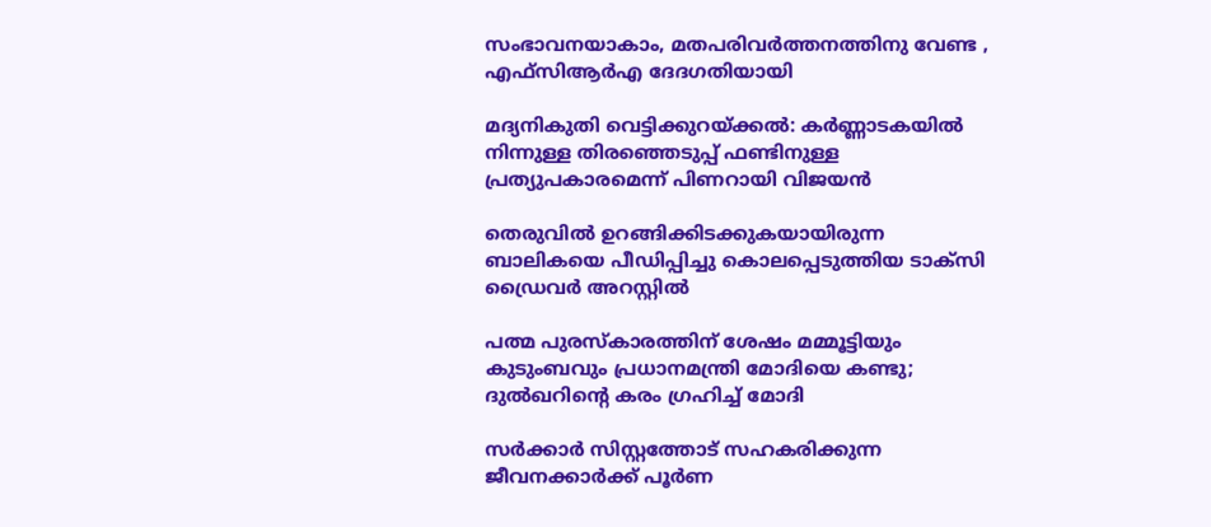സംഭാവനയാകാം, മതപരിവര്‍ത്തനത്തിനു വേണ്ട , എഫ്‌സിആര്‍എ ദേദഗതിയായി

മദ്യനികുതി വെട്ടിക്കുറയ്‌ക്കല്‍: കര്‍ണ്ണാടകയില്‍ നിന്നുള്ള തിരഞ്ഞെടുപ്പ് ഫണ്ടിനുള്ള പ്രത്യുപകാരമെന്ന് പിണറായി വിജയന്‍

തെരുവില്‍ ഉറങ്ങിക്കിടക്കുകയായിരുന്ന ബാലികയെ പീഡിപ്പിച്ചു കൊലപ്പെടുത്തിയ ടാക്‌സി ഡ്രൈവര്‍ അറസ്റ്റില്‍

പത്മ പുരസ്കാരത്തിന് ശേഷം മമ്മൂട്ടിയും കുടുംബവും പ്രധാനമന്ത്രി മോദിയെ കണ്ടു; ദുല്‍ഖറിന്റെ കരം ഗ്രഹിച്ച് മോദി

സര്‍ക്കാര്‍ സിസ്റ്റത്തോട് സഹകരിക്കുന്ന ജീവനക്കാര്‍ക്ക് പൂര്‍ണ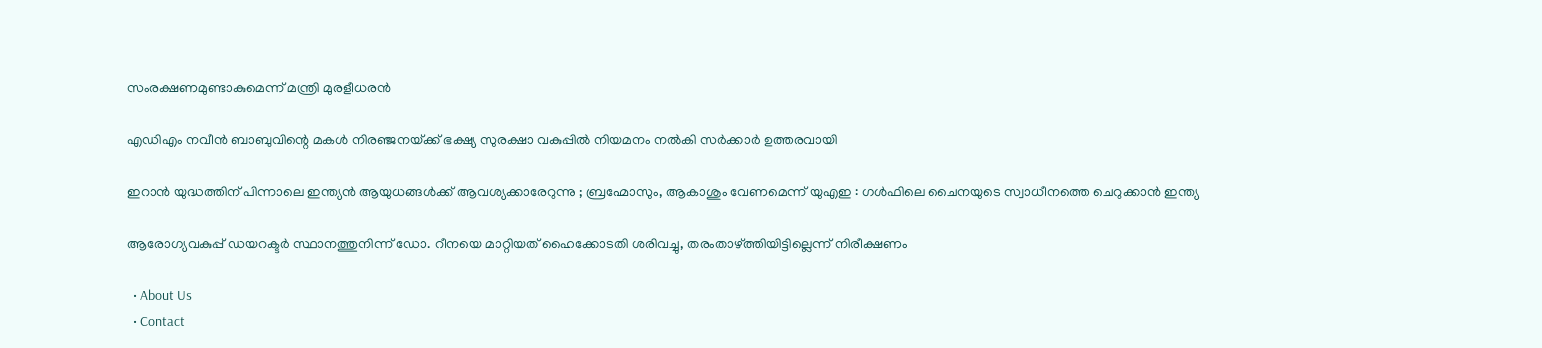സംരക്ഷണമുണ്ടാകുമെന്ന് മന്ത്രി മുരളീധരന്‍

എഡിഎം നവീന്‍ ബാബുവിന്റെ മകള്‍ നിരഞ്ജനയ്‌ക്ക് ഭക്ഷ്യ സുരക്ഷാ വകുപ്പില്‍ നിയമനം നല്‍കി സര്‍ക്കാര്‍ ഉത്തരവായി

ഇറാൻ യുദ്ധത്തിന് പിന്നാലെ ഇന്ത്യൻ ആയുധങ്ങൾക്ക് ആവശ്യക്കാരേറുന്നു ; ബ്രഹ്മോസും, ആകാശും വേണമെന്ന് യുഎഇ : ഗൾഫിലെ ചൈനയുടെ സ്വാധീനത്തെ ചെറുക്കാൻ ഇന്ത്യ

ആരോഗ്യവകുപ്പ് ഡയറക്ടര്‍ സ്ഥാനത്തുനിന്ന് ഡോ. റീനയെ മാറ്റിയത് ഹൈക്കോടതി ശരിവച്ചു, തരംതാഴ്‌ത്തിയിട്ടില്ലെന്ന് നിരീക്ഷണം

  • About Us
  • Contact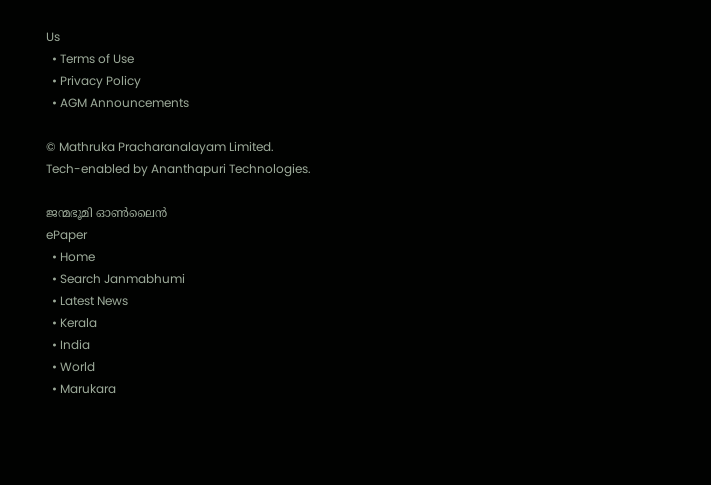Us
  • Terms of Use
  • Privacy Policy
  • AGM Announcements

© Mathruka Pracharanalayam Limited.
Tech-enabled by Ananthapuri Technologies.

ജന്മഭൂമി ഓണ്‍ലൈന്‍
ePaper
  • Home
  • Search Janmabhumi
  • Latest News
  • Kerala
  • India
  • World
  • Marukara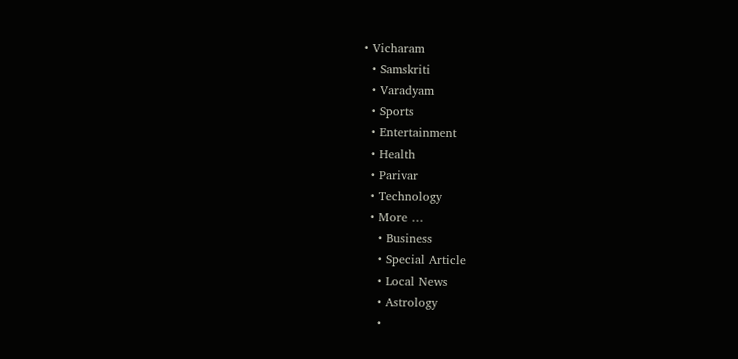• Vicharam
  • Samskriti
  • Varadyam
  • Sports
  • Entertainment
  • Health
  • Parivar
  • Technology
  • More …
    • Business
    • Special Article
    • Local News
    • Astrology
    •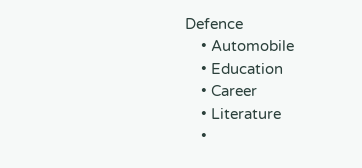Defence
    • Automobile
    • Education
    • Career
    • Literature
    •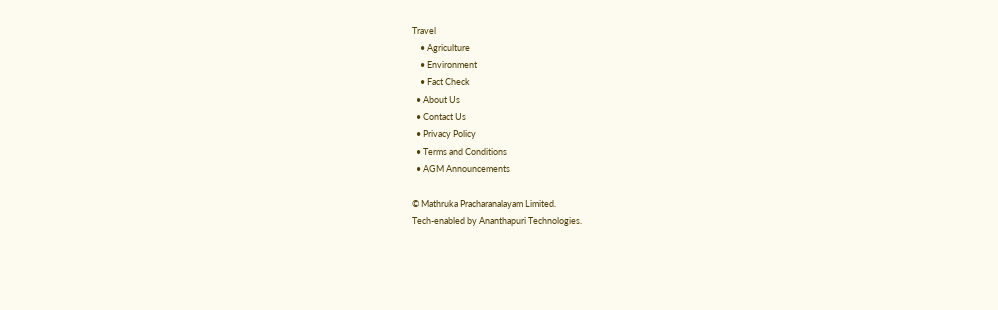Travel
    • Agriculture
    • Environment
    • Fact Check
  • About Us
  • Contact Us
  • Privacy Policy
  • Terms and Conditions
  • AGM Announcements

© Mathruka Pracharanalayam Limited.
Tech-enabled by Ananthapuri Technologies.